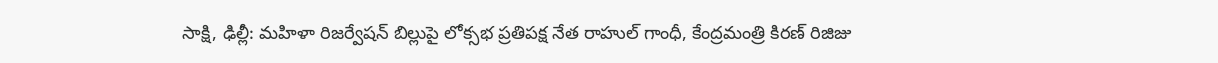సాక్షి, ఢిల్లీ: మహిళా రిజర్వేషన్ బిల్లుపై లోక్సభ ప్రతిపక్ష నేత రాహుల్ గాంధీ, కేంద్రమంత్రి కిరణ్ రిజిజు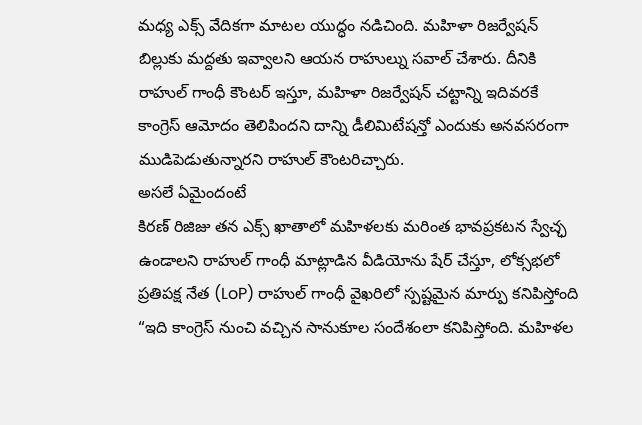మధ్య ఎక్స్ వేదికగా మాటల యుద్ధం నడిచింది. మహిళా రిజర్వేషన్ బిల్లుకు మద్దతు ఇవ్వాలని ఆయన రాహుల్ను సవాల్ చేశారు. దీనికి రాహుల్ గాంధీ కౌంటర్ ఇస్తూ, మహిళా రిజర్వేషన్ చట్టాన్ని ఇదివరకే కాంగ్రెస్ ఆమోదం తెలిపిందని దాన్ని డీలిమిటేషన్తో ఎందుకు అనవసరంగా ముడిపెడుతున్నారని రాహుల్ కౌంటరిచ్చారు.
అసలే ఏమైందంటే
కిరణ్ రిజిజు తన ఎక్స్ ఖాతాలో మహిళలకు మరింత భావప్రకటన స్వేచ్ఛ ఉండాలని రాహుల్ గాంధీ మాట్లాడిన వీడియోను షేర్ చేస్తూ, లోక్సభలో ప్రతిపక్ష నేత (LoP) రాహుల్ గాంధీ వైఖరిలో స్పష్టమైన మార్పు కనిపిస్తోంది “ఇది కాంగ్రెస్ నుంచి వచ్చిన సానుకూల సందేశంలా కనిపిస్తోంది. మహిళల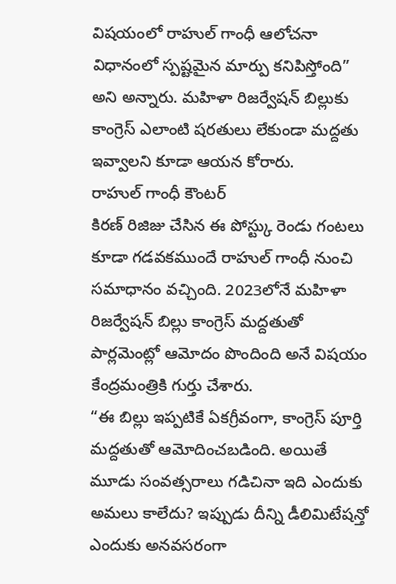విషయంలో రాహుల్ గాంధీ ఆలోచనా విధానంలో స్పష్టమైన మార్పు కనిపిస్తోంది” అని అన్నారు. మహిళా రిజర్వేషన్ బిల్లుకు కాంగ్రెస్ ఎలాంటి షరతులు లేకుండా మద్దతు ఇవ్వాలని కూడా ఆయన కోరారు.
రాహుల్ గాంధీ కౌంటర్
కిరణ్ రిజిజు చేసిన ఈ పోస్ట్కు రెండు గంటలు కూడా గడవకముందే రాహుల్ గాంధీ నుంచి సమాధానం వచ్చింది. 2023లోనే మహిళా రిజర్వేషన్ బిల్లు కాంగ్రెస్ మద్దతుతో పార్లమెంట్లో ఆమోదం పొందింది అనే విషయం కేంద్రమంత్రికి గుర్తు చేశారు.
“ఈ బిల్లు ఇప్పటికే ఏకగ్రీవంగా, కాంగ్రెస్ పూర్తి మద్దతుతో ఆమోదించబడింది. అయితే మూడు సంవత్సరాలు గడిచినా ఇది ఎందుకు అమలు కాలేదు? ఇప్పుడు దీన్ని డీలిమిటేషన్తో ఎందుకు అనవసరంగా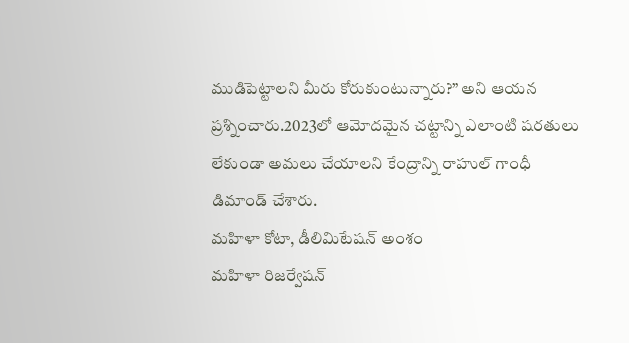ముడిపెట్టాలని మీరు కోరుకుంటున్నారు?” అని ఆయన ప్రశ్నించారు.2023లో ఆమోదమైన చట్టాన్ని ఎలాంటి షరతులు లేకుండా అమలు చేయాలని కేంద్రాన్ని రాహుల్ గాంధీ డిమాండ్ చేశారు.
మహిళా కోటా, డీలిమిటేషన్ అంశం
మహిళా రిజర్వేషన్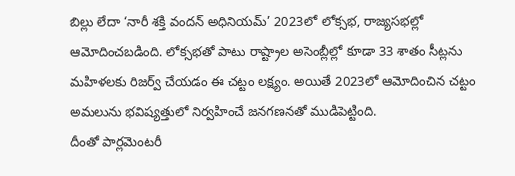బిల్లు లేదా ‘నారీ శక్తి వందన్ అధినియమ్’ 2023లో లోక్సభ, రాజ్యసభల్లో ఆమోదించబడింది. లోక్సభతో పాటు రాష్ట్రాల అసెంబ్లీల్లో కూడా 33 శాతం సీట్లను మహిళలకు రిజర్వ్ చేయడం ఈ చట్టం లక్ష్యం. అయితే 2023లో ఆమోదించిన చట్టం అమలును భవిష్యత్తులో నిర్వహించే జనగణనతో ముడిపెట్టింది.
దీంతో పార్లమెంటరీ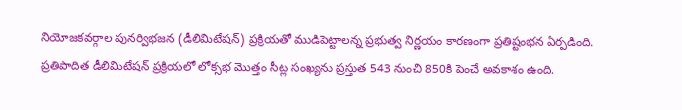నియోజకవర్గాల పునర్విభజన (డీలిమిటేషన్) ప్రక్రియతో ముడిపెట్టాలన్న ప్రభుత్వ నిర్ణయం కారణంగా ప్రతిష్టంభన ఏర్పడింది. ప్రతిపాదిత డీలిమిటేషన్ ప్రక్రియలో లోక్సభ మొత్తం సీట్ల సంఖ్యను ప్రస్తుత 543 నుంచి 850కి పెంచే అవకాశం ఉంది.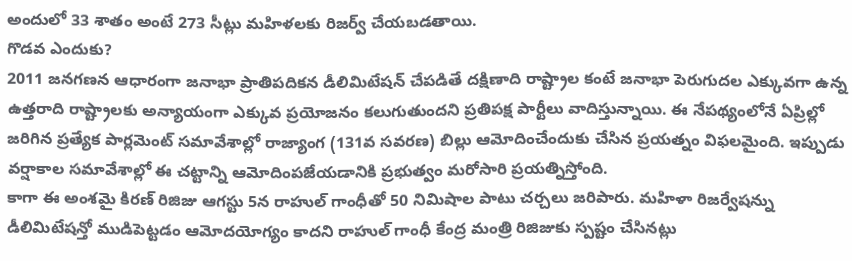అందులో 33 శాతం అంటే 273 సీట్లు మహిళలకు రిజర్వ్ చేయబడతాయి.
గొడవ ఎందుకు?
2011 జనగణన ఆధారంగా జనాభా ప్రాతిపదికన డీలిమిటేషన్ చేపడితే దక్షిణాది రాష్ట్రాల కంటే జనాభా పెరుగుదల ఎక్కువగా ఉన్న ఉత్తరాది రాష్ట్రాలకు అన్యాయంగా ఎక్కువ ప్రయోజనం కలుగుతుందని ప్రతిపక్ష పార్టీలు వాదిస్తున్నాయి. ఈ నేపథ్యంలోనే ఏప్రిల్లో జరిగిన ప్రత్యేక పార్లమెంట్ సమావేశాల్లో రాజ్యాంగ (131వ సవరణ) బిల్లు ఆమోదించేందుకు చేసిన ప్రయత్నం విఫలమైంది. ఇప్పుడు వర్షాకాల సమావేశాల్లో ఈ చట్టాన్ని ఆమోదింపజేయడానికి ప్రభుత్వం మరోసారి ప్రయత్నిస్తోంది.
కాగా ఈ అంశమై కిరణ్ రిజిజు ఆగస్టు 5న రాహుల్ గాంధీతో 50 నిమిషాల పాటు చర్చలు జరిపారు. మహిళా రిజర్వేషన్ను డీలిమిటేషన్తో ముడిపెట్టడం ఆమోదయోగ్యం కాదని రాహుల్ గాంధీ కేంద్ర మంత్రి రిజిజుకు స్పష్టం చేసినట్లు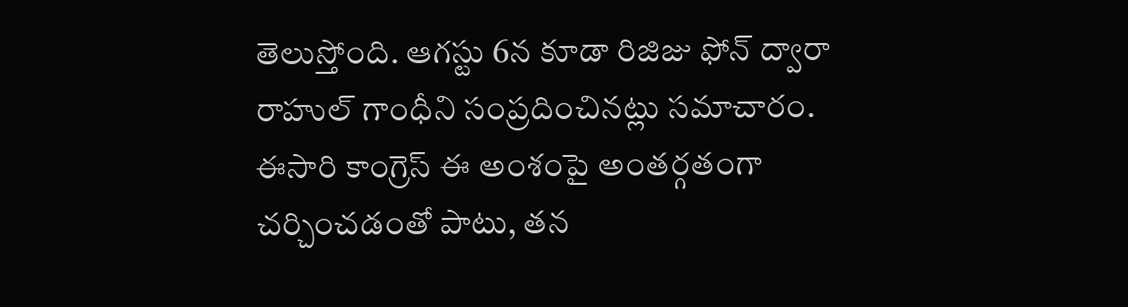తెలుస్తోంది. ఆగస్టు 6న కూడా రిజిజు ఫోన్ ద్వారా రాహుల్ గాంధీని సంప్రదించినట్లు సమాచారం.
ఈసారి కాంగ్రెస్ ఈ అంశంపై అంతర్గతంగా చర్చించడంతో పాటు, తన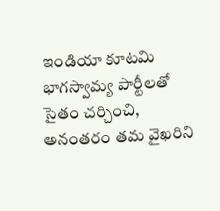ఇండియా కూటమి భాగస్వామ్య పార్టీలతో సైతం చర్చించి, అనంతరం తమ వైఖరిని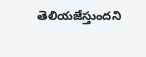తెలియజేస్తుందని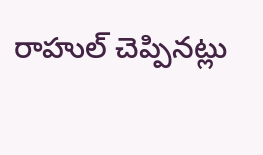రాహుల్ చెప్పినట్లు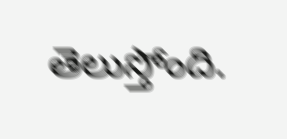తెలుస్తోంది.